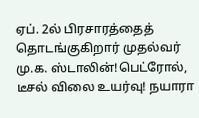ஏப். 2ல் பிரசாரத்தைத் தொடங்குகிறார் முதல்வர் மு.க. ஸ்டாலின்!பெட்ரோல், டீசல் விலை உயர்வு! நயாரா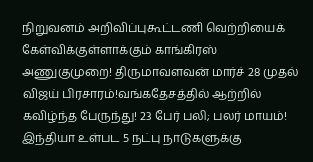நிறுவனம் அறிவிப்புகூட்டணி வெற்றியைக் கேள்விக்குள்ளாக்கும் காங்கிரஸ் அணுகுமுறை! திருமாவளவன் மார்ச் 28 முதல் விஜய் பிரசாரம்!வங்கதேசத்தில் ஆற்றில் கவிழ்ந்த பேருந்து! 23 பேர் பலி; பலர் மாயம்! இந்தியா உள்பட 5 நட்பு நாடுகளுக்கு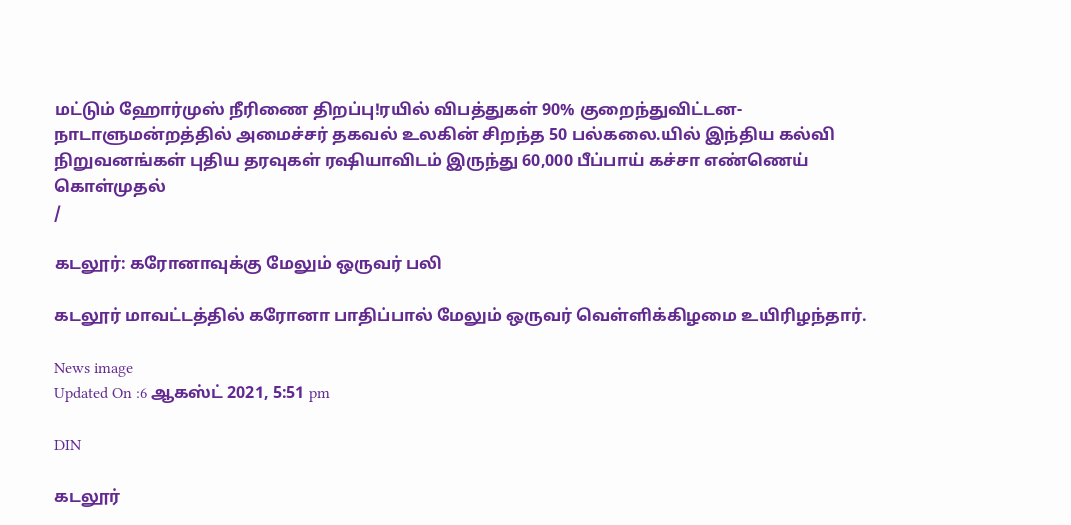மட்டும் ஹோர்முஸ் நீரிணை திறப்பு!ரயில் விபத்துகள் 90% குறைந்துவிட்டன- நாடாளுமன்றத்தில் அமைச்சர் தகவல் உலகின் சிறந்த 50 பல்கலை.யில் இந்திய கல்வி நிறுவனங்கள் புதிய தரவுகள் ரஷியாவிடம் இருந்து 60,000 பீப்பாய் கச்சா எண்ணெய் கொள்முதல்
/

கடலூர்: கரோனாவுக்கு மேலும் ஒருவர் பலி

கடலூர் மாவட்டத்தில் கரோனா பாதிப்பால் மேலும் ஒருவர் வெள்ளிக்கிழமை உயிரிழந்தார்.

News image
Updated On :6 ஆகஸ்ட் 2021, 5:51 pm

DIN

கடலூர்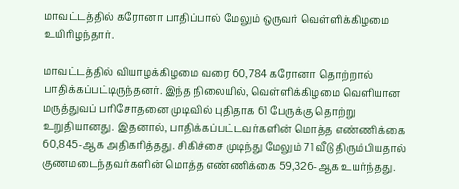மாவட்டத்தில் கரோனா பாதிப்பால் மேலும் ஒருவர் வெள்ளிக்கிழமை உயிரிழந்தார்.

மாவட்டத்தில் வியாழக்கிழமை வரை 60,784 கரோனா தொற்றால் பாதிக்கப்பட்டிருந்தனர். இந்த நிலையில், வெள்ளிக்கிழமை வெளியான மருத்துவப் பரிசோதனை முடிவில் புதிதாக 61 பேருக்கு தொற்று உறுதியானது. இதனால், பாதிக்கப்பட்டவர்களின் மொத்த எண்ணிக்கை 60,845-ஆக அதிகரித்தது. சிகிச்சை முடிந்து மேலும் 71 வீடு திரும்பியதால் குணமடைந்தவர்களின் மொத்த எண்ணிக்கை 59,326-ஆக உயர்ந்தது.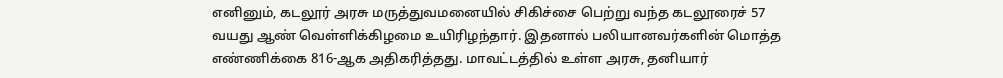எனினும், கடலூர் அரசு மருத்துவமனையில் சிகிச்சை பெற்று வந்த கடலூரைச் 57 வயது ஆண் வெள்ளிக்கிழமை உயிரிழந்தார். இதனால் பலியானவர்களின் மொத்த எண்ணிக்கை 816-ஆக அதிகரித்தது. மாவட்டத்தில் உள்ள அரசு, தனியார்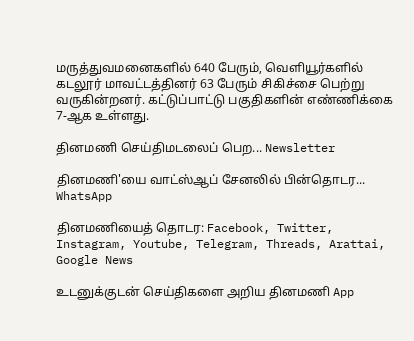மருத்துவமனைகளில் 640 பேரும், வெளியூர்களில் கடலூர் மாவட்டத்தினர் 63 பேரும் சிகிச்சை பெற்று வருகின்றனர். கட்டுப்பாட்டு பகுதிகளின் எண்ணிக்கை 7-ஆக உள்ளது.

தினமணி செய்திமடலைப் பெற... Newsletter

தினமணி'யை வாட்ஸ்ஆப் சேனலில் பின்தொடர... WhatsApp

தினமணியைத் தொடர: Facebook, Twitter, Instagram, Youtube, Telegram, Threads, Arattai, Google News

உடனுக்குடன் செய்திகளை அறிய தினமணி App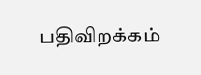பதிவிறக்கம்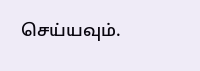செய்யவும்.